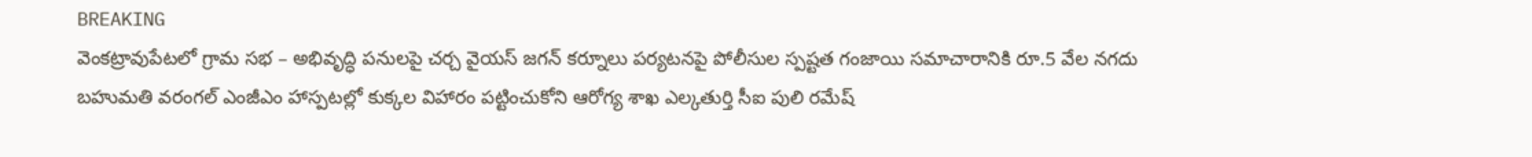BREAKING
వెంకట్రావుపేటలో గ్రామ సభ – అభివృద్ధి పనులపై చర్చ వైయస్ జగన్ కర్నూలు పర్యటనపై పోలీసుల స్పష్టత గంజాయి సమాచారానికి రూ.5 వేల నగదు బహుమతి వరంగల్ ఎంజీఎం హాస్పటల్లో కుక్కల విహారం పట్టించుకోని ఆరోగ్య శాఖ ఎల్కతుర్తి సీఐ పులి రమేష్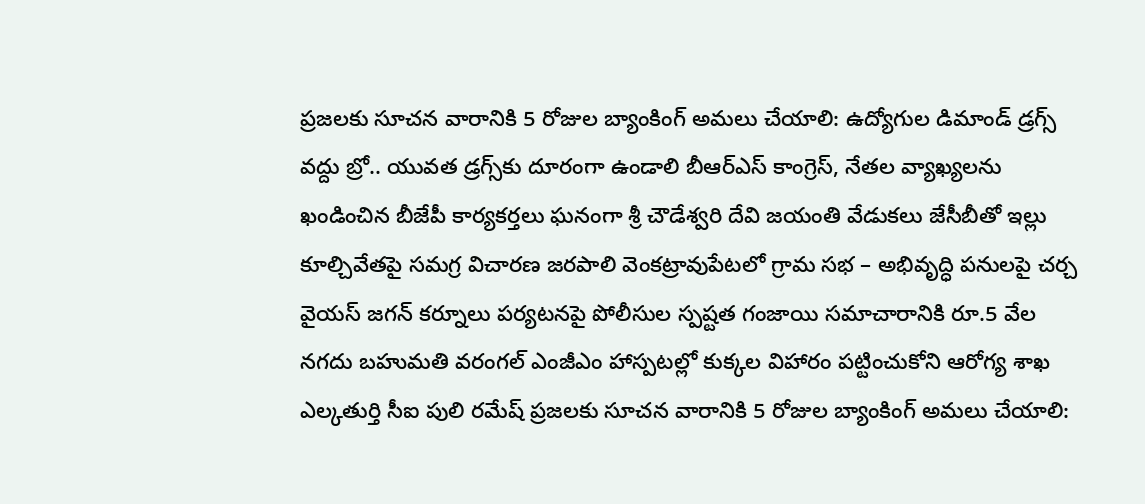ప్రజలకు సూచన వారానికి 5 రోజుల బ్యాంకింగ్ అమలు చేయాలి: ఉద్యోగుల డిమాండ్ డ్రగ్స్ వద్దు బ్రో.. యువత డ్రగ్స్‌కు దూరంగా ఉండాలి బీఆర్ఎస్ కాంగ్రెస్, నేతల వ్యాఖ్యలను ఖండించిన బీజేపీ కార్యకర్తలు ఘనంగా శ్రీ చౌడేశ్వరి దేవి జయంతి వేడుకలు జేసీబీతో ఇల్లు కూల్చివేతపై సమగ్ర విచారణ జరపాలి వెంకట్రావుపేటలో గ్రామ సభ – అభివృద్ధి పనులపై చర్చ వైయస్ జగన్ కర్నూలు పర్యటనపై పోలీసుల స్పష్టత గంజాయి సమాచారానికి రూ.5 వేల నగదు బహుమతి వరంగల్ ఎంజీఎం హాస్పటల్లో కుక్కల విహారం పట్టించుకోని ఆరోగ్య శాఖ ఎల్కతుర్తి సీఐ పులి రమేష్ ప్రజలకు సూచన వారానికి 5 రోజుల బ్యాంకింగ్ అమలు చేయాలి: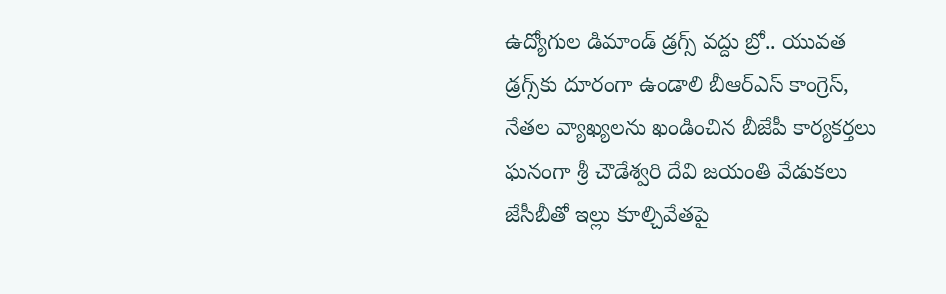ఉద్యోగుల డిమాండ్ డ్రగ్స్ వద్దు బ్రో.. యువత డ్రగ్స్‌కు దూరంగా ఉండాలి బీఆర్ఎస్ కాంగ్రెస్, నేతల వ్యాఖ్యలను ఖండించిన బీజేపీ కార్యకర్తలు ఘనంగా శ్రీ చౌడేశ్వరి దేవి జయంతి వేడుకలు జేసీబీతో ఇల్లు కూల్చివేతపై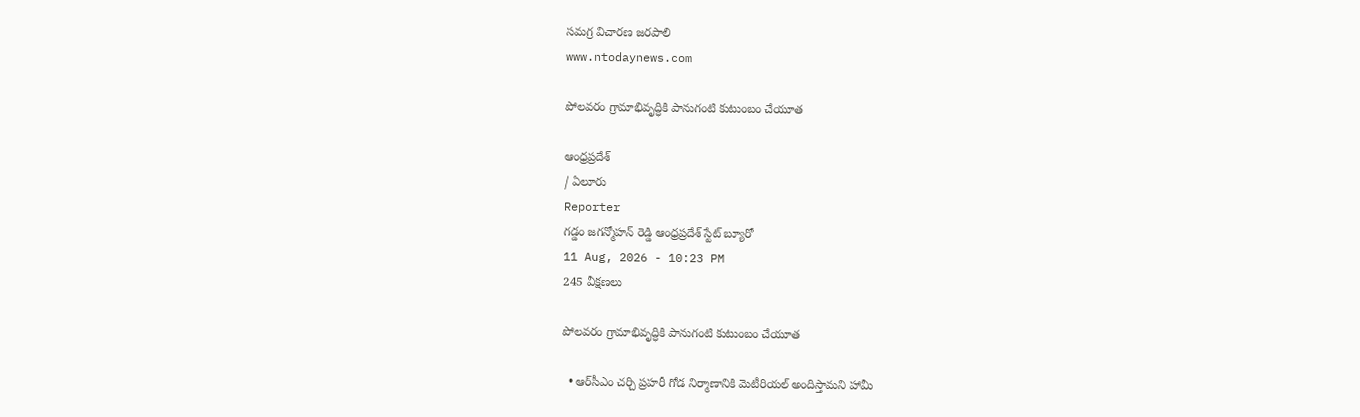సమగ్ర విచారణ జరపాలి
www.ntodaynews.com

పోలవరం గ్రామాభివృద్ధికి పానుగంటి కుటుంబం చేయూత

ఆంధ్రప్రదేశ్
/ ఏలూరు
Reporter
గడ్డం జగన్మోహన్ రెడ్డి ఆంధ్రప్రదేశ్ స్టేట్ బ్యూరో
11 Aug, 2026 - 10:23 PM
245 వీక్షణలు

పోలవరం గ్రామాభివృద్ధికి పానుగంటి కుటుంబం చేయూత

  • ఆర్‌సీఎం చర్చి ప్రహరీ గోడ నిర్మాణానికి మెటీరియల్‌ అందిస్తామని హామీ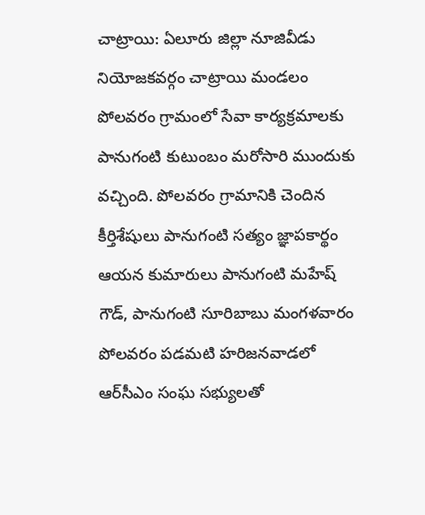చాట్రాయి: ఏలూరు జిల్లా నూజివీడు నియోజకవర్గం చాట్రాయి మండలం పోలవరం గ్రామంలో సేవా కార్యక్రమాలకు పానుగంటి కుటుంబం మరోసారి ముందుకు వచ్చింది. పోలవరం గ్రామానికి చెందిన కీర్తిశేషులు పానుగంటి సత్యం జ్ఞాపకార్థం ఆయన కుమారులు పానుగంటి మహేష్ గౌడ్, పానుగంటి సూరిబాబు మంగళవారం పోలవరం పడమటి హరిజనవాడలో ఆర్‌సీఎం సంఘ సభ్యులతో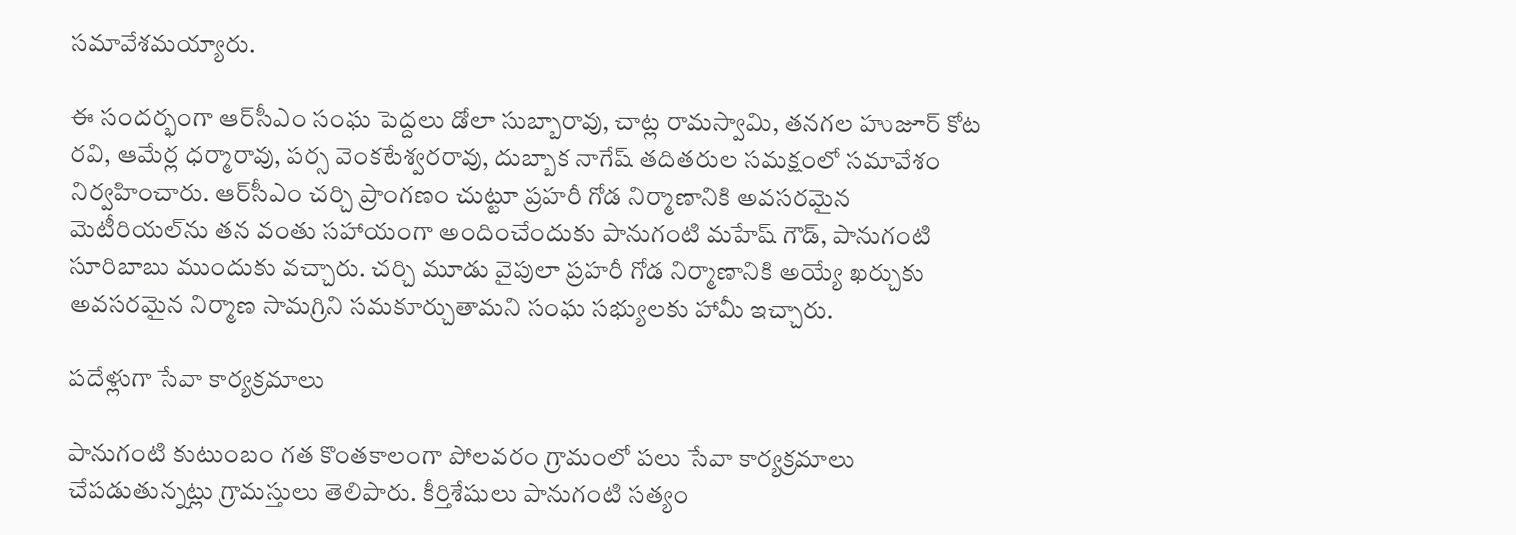సమావేశమయ్యారు.

ఈ సందర్భంగా ఆర్‌సీఎం సంఘ పెద్దలు డోలా సుబ్బారావు, చాట్ల రామస్వామి, తనగల హుజూర్ కోట రవి, ఆమేర్ల ధర్మారావు, పర్స వెంకటేశ్వరరావు, దుబ్బాక నాగేష్ తదితరుల సమక్షంలో సమావేశం నిర్వహించారు. ఆర్‌సీఎం చర్చి ప్రాంగణం చుట్టూ ప్రహరీ గోడ నిర్మాణానికి అవసరమైన మెటీరియల్‌ను తన వంతు సహాయంగా అందించేందుకు పానుగంటి మహేష్ గౌడ్, పానుగంటి సూరిబాబు ముందుకు వచ్చారు. చర్చి మూడు వైపులా ప్రహరీ గోడ నిర్మాణానికి అయ్యే ఖర్చుకు అవసరమైన నిర్మాణ సామగ్రిని సమకూర్చుతామని సంఘ సభ్యులకు హామీ ఇచ్చారు.

పదేళ్లుగా సేవా కార్యక్రమాలు

పానుగంటి కుటుంబం గత కొంతకాలంగా పోలవరం గ్రామంలో పలు సేవా కార్యక్రమాలు చేపడుతున్నట్లు గ్రామస్తులు తెలిపారు. కీర్తిశేషులు పానుగంటి సత్యం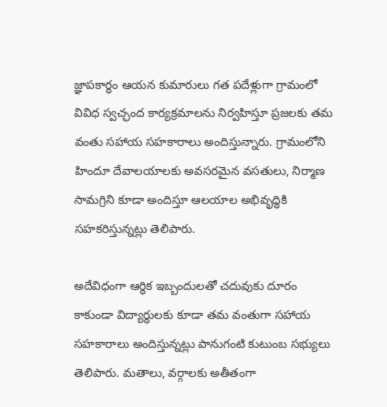జ్ఞాపకార్థం ఆయన కుమారులు గత పదేళ్లుగా గ్రామంలో వివిధ స్వచ్ఛంద కార్యక్రమాలను నిర్వహిస్తూ ప్రజలకు తమ వంతు సహాయ సహకారాలు అందిస్తున్నారు. గ్రామంలోని హిందూ దేవాలయాలకు అవసరమైన వసతులు, నిర్మాణ సామగ్రిని కూడా అందిస్తూ ఆలయాల అభివృద్ధికి సహకరిస్తున్నట్లు తెలిపారు.

అదేవిధంగా ఆర్థిక ఇబ్బందులతో చదువుకు దూరం కాకుండా విద్యార్థులకు కూడా తమ వంతుగా సహాయ సహకారాలు అందిస్తున్నట్లు పానుగంటి కుటుంబ సభ్యులు తెలిపారు. మతాలు, వర్గాలకు అతీతంగా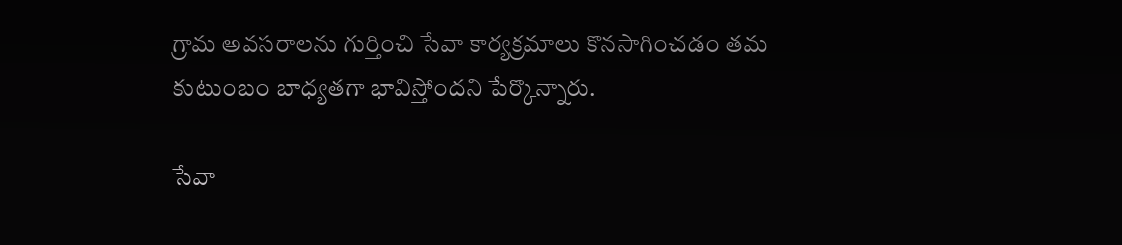గ్రామ అవసరాలను గుర్తించి సేవా కార్యక్రమాలు కొనసాగించడం తమ కుటుంబం బాధ్యతగా భావిస్తోందని పేర్కొన్నారు.

సేవా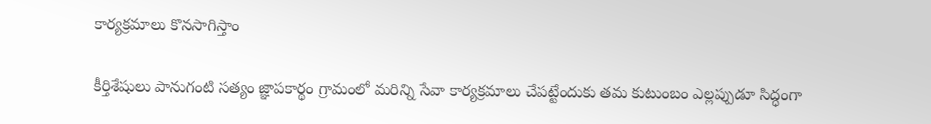కార్యక్రమాలు కొనసాగిస్తాం

కీర్తిశేషులు పానుగంటి సత్యం జ్ఞాపకార్థం గ్రామంలో మరిన్ని సేవా కార్యక్రమాలు చేపట్టేందుకు తమ కుటుంబం ఎల్లప్పుడూ సిద్ధంగా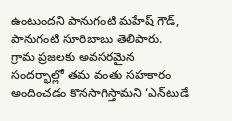ఉంటుందని పానుగంటి మహేష్ గౌడ్, పానుగంటి సూరిబాబు తెలిపారు. గ్రామ ప్రజలకు అవసరమైన సందర్భాల్లో తమ వంతు సహకారం అందించడం కొనసాగిస్తామని ‘ఎన్‌టుడే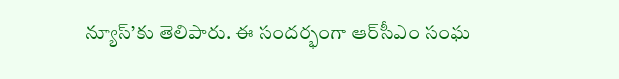న్యూస్’కు తెలిపారు. ఈ సందర్భంగా ఆర్‌సీఎం సంఘ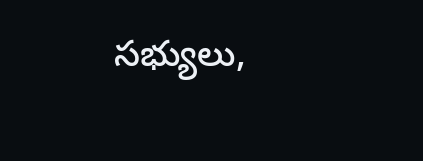సభ్యులు,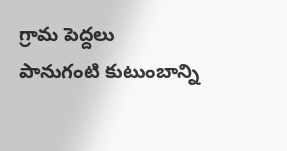గ్రామ పెద్దలు పానుగంటి కుటుంబాన్ని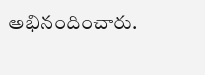అభినందించారు.